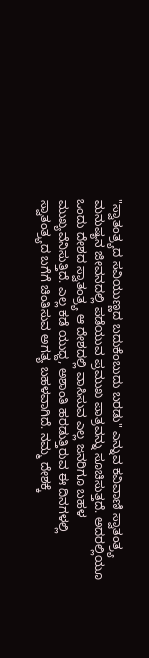"ಸ್ವಾತಂತ್ರ್ಯದ ಸವಿಯುಣ್ಣದ ಬದುಕೆಂಬುದು ಬರಡು" ಎನ್ನುವ ಕವಿವಾಣಿ ಸ್ವಾತಂತ್ರ್ಯ ಮನುಷ್ಯನ ಜೀವನದಲ್ಲಿ ಪಡೆಯುವ ಪ್ರಮುಖ ಪಾತ್ರವನ್ನು ಸೂಚಿಸುತ್ತದೆ. ಅದರಲ್ಲಿಯೂ ಒಂದು ದೇಶದ ಸ್ವಾತಂತ್ರ್ಯ ಆ ದೇಶದಲ್ಲಿ ವಾಸಿಸುವ ಎಲ್ಲ ಜನರಿಗೂ ಬಹಳ ಮುಖ್ಯವೆನಿಸುತ್ತಿದೆ. ಎಲ್ಲ ಕಡೆ ಯುಧ್ದ, ಅಶಾಂತಿ ಹರಡುತ್ತಿರುವ ಈ ದಿನಗಳಲ್ಲಿ ಸ್ವಾತಂತ್ರ್ಯದ ಬಗೆಗೆ ಚಿಂತಿಸುವ ಅಗತ್ಯ ಬಹಳವಾಗಿದೆ. ನಮ್ಮ ದೇಶಕ್ಕೆ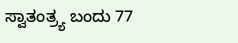ಸ್ವಾತಂತ್ರ್ಯ ಬಂದು 77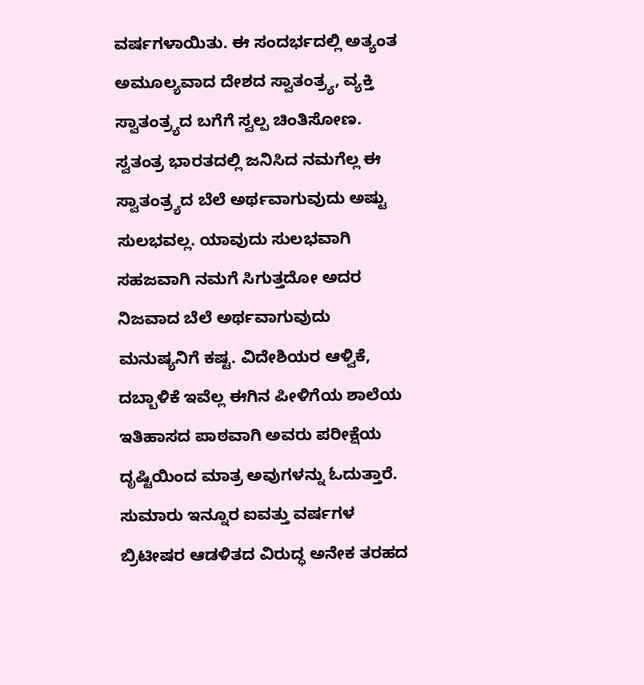ವರ್ಷಗಳಾಯಿತು. ಈ ಸಂದರ್ಭದಲ್ಲಿ ಅತ್ಯಂತ ಅಮೂಲ್ಯವಾದ ದೇಶದ ಸ್ವಾತಂತ್ರ್ಯ, ವ್ಯಕ್ತಿ ಸ್ವಾತಂತ್ರ್ಯದ ಬಗೆಗೆ ಸ್ವಲ್ಪ ಚಿಂತಿಸೋಣ.
ಸ್ವತಂತ್ರ ಭಾರತದಲ್ಲಿ ಜನಿಸಿದ ನಮಗೆಲ್ಲ ಈ ಸ್ವಾತಂತ್ರ್ಯದ ಬೆಲೆ ಅರ್ಥವಾಗುವುದು ಅಷ್ಟು ಸುಲಭವಲ್ಲ. ಯಾವುದು ಸುಲಭವಾಗಿ ಸಹಜವಾಗಿ ನಮಗೆ ಸಿಗುತ್ತದೋ ಅದರ ನಿಜವಾದ ಬೆಲೆ ಅರ್ಥವಾಗುವುದು ಮನುಷ್ಯನಿಗೆ ಕಷ್ಟ. ವಿದೇಶಿಯರ ಆಳ್ವಿಕೆ, ದಬ್ಬಾಳಿಕೆ ಇವೆಲ್ಲ ಈಗಿನ ಪೀಳಿಗೆಯ ಶಾಲೆಯ ಇತಿಹಾಸದ ಪಾಠವಾಗಿ ಅವರು ಪರೀಕ್ಷೆಯ ದೃಷ್ಟಿಯಿಂದ ಮಾತ್ರ ಅವುಗಳನ್ನು ಓದುತ್ತಾರೆ. ಸುಮಾರು ಇನ್ನೂರ ಐವತ್ತು ವರ್ಷಗಳ ಬ್ರಿಟೀಷರ ಆಡಳಿತದ ವಿರುದ್ಧ ಅನೇಕ ತರಹದ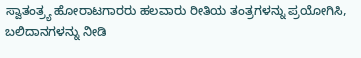ಸ್ವಾತಂತ್ರ್ಯ ಹೋರಾಟಗಾರರು ಹಲವಾರು ರೀತಿಯ ತಂತ್ರಗಳನ್ನು ಪ್ರಯೋಗಿಸಿ, ಬಲಿದಾನಗಳನ್ನು ನೀಡಿ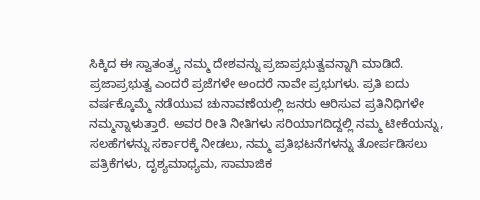ಸಿಕ್ಕಿದ ಈ ಸ್ವಾತಂತ್ರ್ಯ ನಮ್ಮ ದೇಶವನ್ನು ಪ್ರಜಾಪ್ರಭುತ್ವವನ್ನಾಗಿ ಮಾಡಿದೆ. ಪ್ರಜಾಪ್ರಭುತ್ವ ಎಂದರೆ ಪ್ರಜೆಗಳೇ ಅಂದರೆ ನಾವೇ ಪ್ರಭುಗಳು. ಪ್ರತಿ ಐದು ವರ್ಷಕ್ಕೊಮ್ಮೆ ನಡೆಯುವ ಚುನಾವಣೆಯಲ್ಲಿ ಜನರು ಆರಿಸುವ ಪ್ರತಿನಿಧಿಗಳೇ ನಮ್ಮನ್ನಾಳುತ್ತಾರೆ. ಅವರ ರೀತಿ ನೀತಿಗಳು ಸರಿಯಾಗದಿದ್ದಲ್ಲಿ ನಮ್ಮ ಟೀಕೆಯನ್ನು, ಸಲಹೆಗಳನ್ನು ಸರ್ಕಾರಕ್ಕೆ ನೀಡಲು, ನಮ್ಮ ಪ್ರತಿಭಟನೆಗಳನ್ನು ತೋರ್ಪಡಿಸಲು ಪತ್ರಿಕೆಗಳು, ದೃಶ್ಯಮಾಧ್ಯಮ, ಸಾಮಾಜಿಕ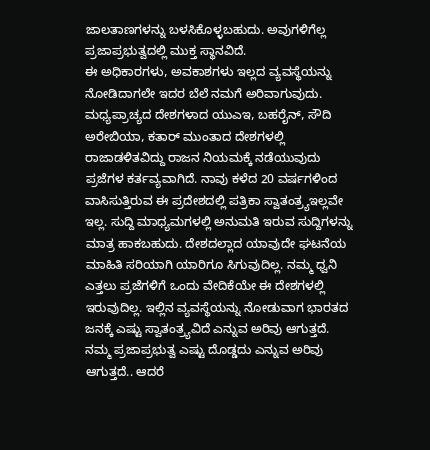ಜಾಲತಾಣಗಳನ್ನು ಬಳಸಿಕೊಳ್ಳಬಹುದು. ಅವುಗಳಿಗೆಲ್ಲ ಪ್ರಜಾಪ್ರಭುತ್ವದಲ್ಲಿ ಮುಕ್ತ ಸ್ಥಾನವಿದೆ.
ಈ ಅಧಿಕಾರಗಳು, ಅವಕಾಶಗಳು ಇಲ್ಲದ ವ್ಯವಸ್ಥೆಯನ್ನು ನೋಡಿದಾಗಲೇ ಇದರ ಬೆಲೆ ನಮಗೆ ಅರಿವಾಗುವುದು. ಮಧ್ಯಪ್ರಾಚ್ಯದ ದೇಶಗಳಾದ ಯುಎಇ, ಬಹರೈನ್, ಸೌದಿ ಅರೇಬಿಯಾ, ಕತಾರ್ ಮುಂತಾದ ದೇಶಗಳಲ್ಲಿ ರಾಜಾಡಳಿತವಿದ್ದು ರಾಜನ ನಿಯಮಕ್ಕೆ ನಡೆಯುವುದು ಪ್ರಜೆಗಳ ಕರ್ತವ್ಯವಾಗಿದೆ. ನಾವು ಕಳೆದ 20 ವರ್ಷಗಳಿಂದ ವಾಸಿಸುತ್ತಿರುವ ಈ ಪ್ರದೇಶದಲ್ಲಿ ಪತ್ರಿಕಾ ಸ್ವಾತಂತ್ರ್ಯಇಲ್ಲವೇ ಇಲ್ಲ. ಸುದ್ದಿ ಮಾಧ್ಯಮಗಳಲ್ಲಿ ಅನುಮತಿ ಇರುವ ಸುದ್ದಿಗಳನ್ನು ಮಾತ್ರ ಹಾಕಬಹುದು. ದೇಶದಲ್ಲಾದ ಯಾವುದೇ ಘಟನೆಯ ಮಾಹಿತಿ ಸರಿಯಾಗಿ ಯಾರಿಗೂ ಸಿಗುವುದಿಲ್ಲ. ನಮ್ಮ ಧ್ವನಿ ಎತ್ತಲು ಪ್ರಜೆಗಳಿಗೆ ಒಂದು ವೇದಿಕೆಯೇ ಈ ದೇಶಗಳಲ್ಲಿ ಇರುವುದಿಲ್ಲ. ಇಲ್ಲಿನ ವ್ಯವಸ್ಥೆಯನ್ನು ನೋಡುವಾಗ ಭಾರತದ ಜನಕ್ಕೆ ಎಷ್ಟು ಸ್ವಾತಂತ್ರ್ಯವಿದೆ ಎನ್ನುವ ಅರಿವು ಆಗುತ್ತದೆ. ನಮ್ಮ ಪ್ರಜಾಪ್ರಭುತ್ವ ಎಷ್ಟು ದೊಡ್ಡದು ಎನ್ನುವ ಅರಿವು ಆಗುತ್ತದೆ.. ಆದರೆ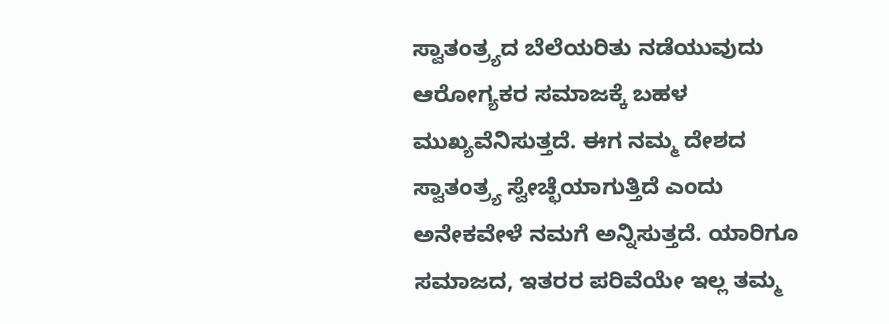ಸ್ವಾತಂತ್ರ್ಯದ ಬೆಲೆಯರಿತು ನಡೆಯುವುದು ಆರೋಗ್ಯಕರ ಸಮಾಜಕ್ಕೆ ಬಹಳ ಮುಖ್ಯವೆನಿಸುತ್ತದೆ. ಈಗ ನಮ್ಮ ದೇಶದ ಸ್ವಾತಂತ್ರ್ಯ ಸ್ವೇಚ್ಛೆಯಾಗುತ್ತಿದೆ ಎಂದು ಅನೇಕವೇಳೆ ನಮಗೆ ಅನ್ನಿಸುತ್ತದೆ. ಯಾರಿಗೂ ಸಮಾಜದ, ಇತರರ ಪರಿವೆಯೇ ಇಲ್ಲ ತಮ್ಮ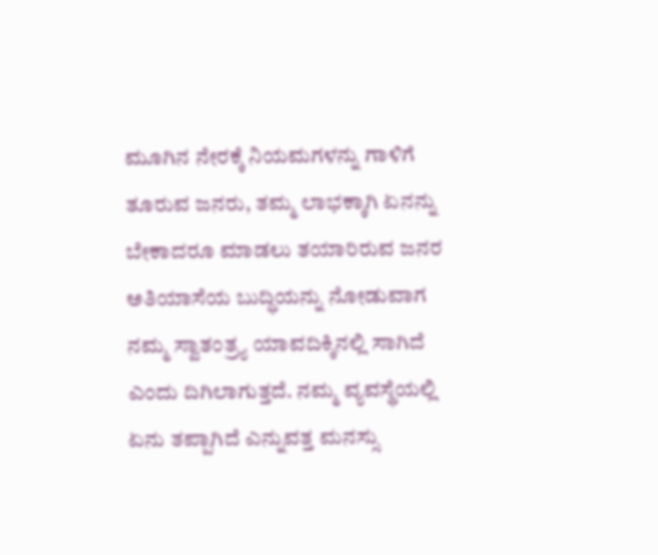ಮೂಗಿನ ನೇರಕ್ಕೆ ನಿಯಮಗಳನ್ನು ಗಾಳಿಗೆ ತೂರುವ ಜನರು, ತಮ್ಮ ಲಾಭಕ್ಕಾಗಿ ಏನನ್ನು ಬೇಕಾದರೂ ಮಾಡಲು ತಯಾರಿರುವ ಜನರ ಅತಿಯಾಸೆಯ ಬುದ್ಧಿಯನ್ನು ನೋಡುವಾಗ ನಮ್ಮ ಸ್ವಾತಂತ್ರ್ಯ ಯಾವದಿಕ್ಕಿನಲ್ಲಿ ಸಾಗಿದೆ ಎಂದು ದಿಗಿಲಾಗುತ್ತದೆ. ನಮ್ಮ ವ್ಯವಸ್ಥೆಯಲ್ಲಿ ಏನು ತಪ್ಪಾಗಿದೆ ಎನ್ನುವತ್ತ ಮನಸ್ಸು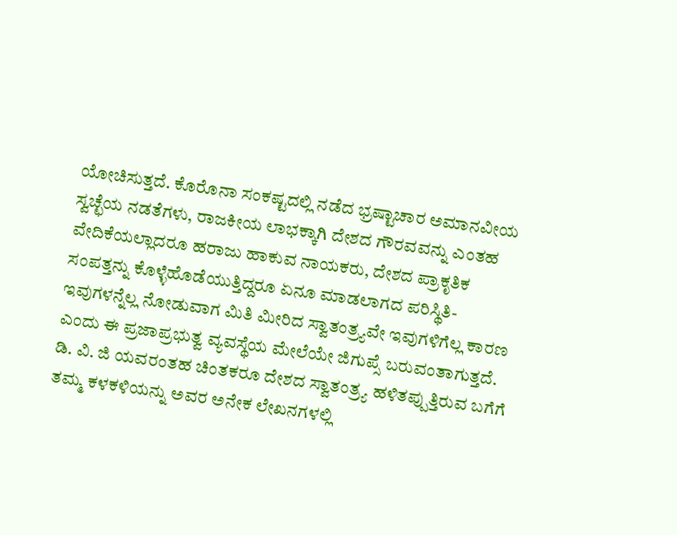ಯೋಚಿಸುತ್ತದೆ. ಕೊರೊನಾ ಸಂಕಷ್ಟದಲ್ಲಿ ನಡೆದ ಭ್ರಷ್ಟಾಚಾರ ಅಮಾನವೀಯ ಸ್ವಚ್ಛೆಯ ನಡತೆಗಳು, ರಾಜಕೀಯ ಲಾಭಕ್ಕಾಗಿ ದೇಶದ ಗೌರವವನ್ನು ಎಂತಹ ವೇದಿಕೆಯಲ್ಲಾದರೂ ಹರಾಜು ಹಾಕುವ ನಾಯಕರು, ದೇಶದ ಪ್ರಾಕೃತಿಕ ಸಂಪತ್ತನ್ನು ಕೊಳ್ಳೆಹೊಡೆಯುತ್ತಿದ್ದರೂ ಏನೂ ಮಾಡಲಾಗದ ಪರಿಸ್ಥಿತಿ-ಇವುಗಳನ್ನೆಲ್ಲ ನೋಡುವಾಗ ಮಿತಿ ಮೀರಿದ ಸ್ವಾತಂತ್ರ್ಯವೇ ಇವುಗಳಿಗೆಲ್ಲ ಕಾರಣ ಎಂದು ಈ ಪ್ರಜಾಪ್ರಭುತ್ವ ವ್ಯವಸ್ಥೆಯ ಮೇಲೆಯೇ ಜಿಗುಪ್ಸೆ ಬರುವಂತಾಗುತ್ತದೆ. ಡಿ. ವಿ. ಜಿ ಯವರಂತಹ ಚಿಂತಕರೂ ದೇಶದ ಸ್ವಾತಂತ್ರ್ಯ ಹಳಿತಪ್ಪುತ್ತಿರುವ ಬಗೆಗೆ ತಮ್ಮ ಕಳಕಳಿಯನ್ನು ಅವರ ಅನೇಕ ಲೇಖನಗಳಲ್ಲಿ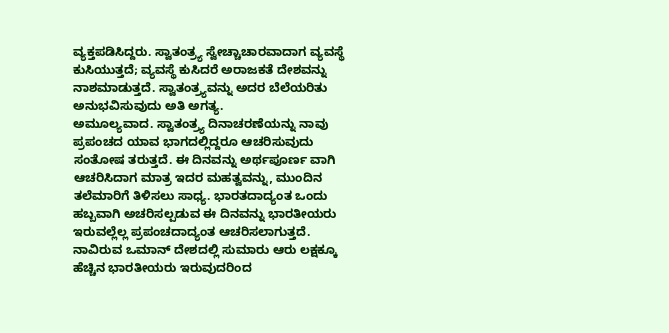ವ್ಯಕ್ತಪಡಿಸಿದ್ದರು. ಸ್ವಾತಂತ್ರ್ಯ ಸ್ವೇಚ್ಚಾಚಾರವಾದಾಗ ವ್ಯವಸ್ಥೆ ಕುಸಿಯುತ್ತದೆ; ವ್ಯವಸ್ಥೆ ಕುಸಿದರೆ ಅರಾಜಕತೆ ದೇಶವನ್ನು ನಾಶಮಾಡುತ್ತದೆ. ಸ್ವಾತಂತ್ರ್ಯವನ್ನು ಅದರ ಬೆಲೆಯರಿತು ಅನುಭವಿಸುವುದು ಅತಿ ಅಗತ್ಯ.
ಅಮೂಲ್ಯವಾದ. ಸ್ವಾತಂತ್ರ್ಯ ದಿನಾಚರಣೆಯನ್ನು ನಾವು ಪ್ರಪಂಚದ ಯಾವ ಭಾಗದಲ್ಲಿದ್ದರೂ ಆಚರಿಸುವುದು ಸಂತೋಷ ತರುತ್ತದೆ. ಈ ದಿನವನ್ನು ಅರ್ಥಪೂರ್ಣ ವಾಗಿ ಆಚರಿಸಿದಾಗ ಮಾತ್ರ ಇದರ ಮಹತ್ವವನ್ನು, ಮುಂದಿನ ತಲೆಮಾರಿಗೆ ತಿಳಿಸಲು ಸಾಧ್ಯ. ಭಾರತದಾದ್ಯಂತ ಒಂದು ಹಬ್ಬವಾಗಿ ಅಚರಿಸಲ್ಪಡುವ ಈ ದಿನವನ್ನು ಭಾರತೀಯರು ಇರುವಲ್ಲೆಲ್ಲ ಪ್ರಪಂಚದಾದ್ಯಂತ ಆಚರಿಸಲಾಗುತ್ತದೆ. ನಾವಿರುವ ಒಮಾನ್ ದೇಶದಲ್ಲಿ ಸುಮಾರು ಆರು ಲಕ್ಷಕ್ಕೂ ಹೆಚ್ಚಿನ ಭಾರತೀಯರು ಇರುವುದರಿಂದ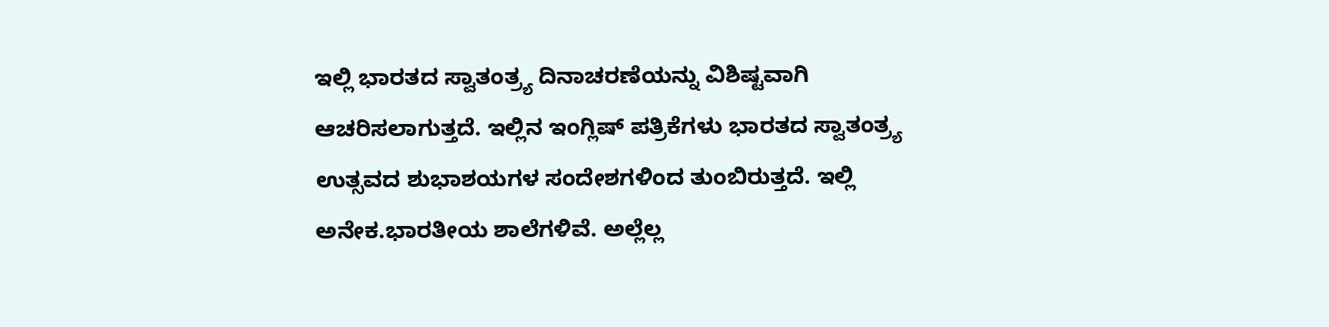ಇಲ್ಲಿ ಭಾರತದ ಸ್ವಾತಂತ್ರ್ಯ ದಿನಾಚರಣೆಯನ್ನು ವಿಶಿಷ್ಟವಾಗಿ ಆಚರಿಸಲಾಗುತ್ತದೆ. ಇಲ್ಲಿನ ಇಂಗ್ಲಿಷ್ ಪತ್ರಿಕೆಗಳು ಭಾರತದ ಸ್ವಾತಂತ್ರ್ಯ ಉತ್ಸವದ ಶುಭಾಶಯಗಳ ಸಂದೇಶಗಳಿಂದ ತುಂಬಿರುತ್ತದೆ. ಇಲ್ಲಿ ಅನೇಕ.ಭಾರತೀಯ ಶಾಲೆಗಳಿವೆ. ಅಲ್ಲೆಲ್ಲ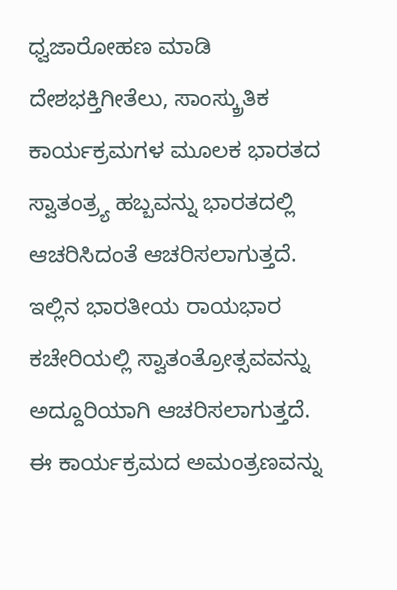ಧ್ವಜಾರೋಹಣ ಮಾಡಿ ದೇಶಭಕ್ತಿಗೀತೆಲು, ಸಾಂಸ್ಕ್ರುತಿಕ ಕಾರ್ಯಕ್ರಮಗಳ ಮೂಲಕ ಭಾರತದ ಸ್ವಾತಂತ್ರ್ಯ ಹಬ್ಬವನ್ನು ಭಾರತದಲ್ಲಿ ಆಚರಿಸಿದಂತೆ ಆಚರಿಸಲಾಗುತ್ತದೆ.
ಇಲ್ಲಿನ ಭಾರತೀಯ ರಾಯಭಾರ ಕಚೇರಿಯಲ್ಲಿ ಸ್ವಾತಂತ್ರೋತ್ಸವವನ್ನು ಅದ್ದೂರಿಯಾಗಿ ಆಚರಿಸಲಾಗುತ್ತದೆ. ಈ ಕಾರ್ಯಕ್ರಮದ ಅಮಂತ್ರಣವನ್ನು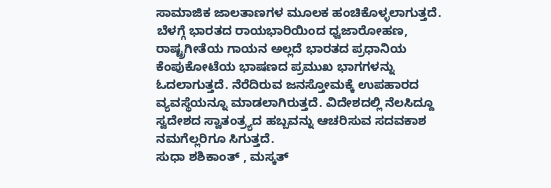ಸಾಮಾಜಿಕ ಜಾಲತಾಣಗಳ ಮೂಲಕ ಹಂಚಿಕೊಳ್ಳಲಾಗುತ್ತದೆ. ಬೆಳಗ್ಗೆ ಭಾರತದ ರಾಯಭಾರಿಯಿಂದ ಧ್ವಜಾರೋಹಣ, ರಾಷ್ಟ್ರಗೀತೆಯ ಗಾಯನ ಅಲ್ಲದೆ ಭಾರತದ ಪ್ರಧಾನಿಯ ಕೆಂಪುಕೋಟೆಯ ಭಾಷಣದ ಪ್ರಮುಖ ಭಾಗಗಳನ್ನು ಓದಲಾಗುತ್ತದೆ. ನೆರೆದಿರುವ ಜನಸ್ತೋಮಕ್ಕೆ ಉಪಹಾರದ ವ್ಯವಸ್ಥೆಯನ್ನೂ ಮಾಡಲಾಗಿರುತ್ತದೆ. ವಿದೇಶದಲ್ಲಿ ನೆಲಸಿದ್ದೂ ಸ್ವದೇಶದ ಸ್ವಾತಂತ್ರ್ಯದ ಹಬ್ಬವನ್ನು ಆಚರಿಸುವ ಸದವಕಾಶ ನಮಗೆಲ್ಲರಿಗೂ ಸಿಗುತ್ತದೆ.
ಸುಧಾ ಶಶಿಕಾಂತ್ , ಮಸ್ಕತ್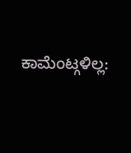ಕಾಮೆಂಟ್ಗಳಿಲ್ಲ: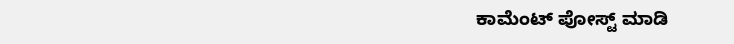ಕಾಮೆಂಟ್ ಪೋಸ್ಟ್ ಮಾಡಿ